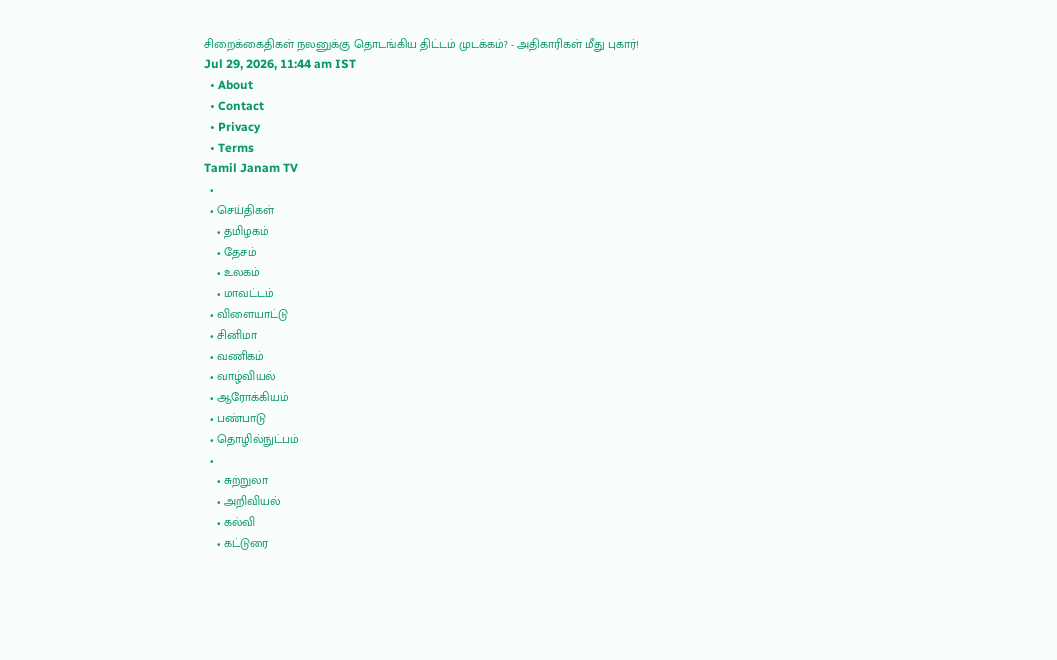சிறைக்கைதிகள் நலனுக்கு தொடங்கிய திட்டம் முடக்கம்? - அதிகாரிகள் மீது புகார்!
Jul 29, 2026, 11:44 am IST
  • About
  • Contact
  • Privacy
  • Terms
Tamil Janam TV
  •
  • செய்திகள்
    • தமிழகம்
    • தேசம்
    • உலகம்
    • மாவட்டம்
  • விளையாட்டு
  • சினிமா
  • வணிகம்
  • வாழ்வியல்
  • ஆரோக்கியம்
  • பண்பாடு
  • தொழில்நுட்பம்
  •
    • சுற்றுலா
    • அறிவியல்
    • கல்வி
    • கட்டுரை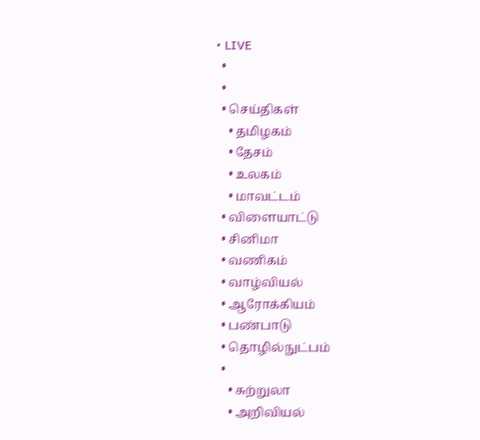• LIVE
  •
  •
  • செய்திகள்
    • தமிழகம்
    • தேசம்
    • உலகம்
    • மாவட்டம்
  • விளையாட்டு
  • சினிமா
  • வணிகம்
  • வாழ்வியல்
  • ஆரோக்கியம்
  • பண்பாடு
  • தொழில்நுட்பம்
  •
    • சுற்றுலா
    • அறிவியல்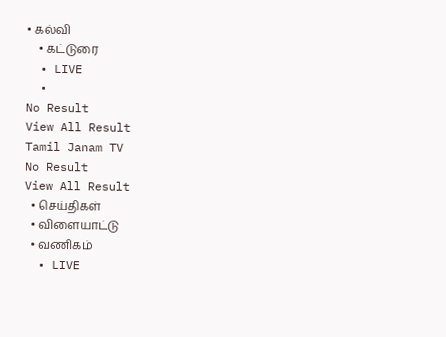• கல்வி
    • கட்டுரை
  • LIVE
  •
No Result
View All Result
Tamil Janam TV
No Result
View All Result
  • செய்திகள்
  • விளையாட்டு
  • வணிகம்
  • LIVE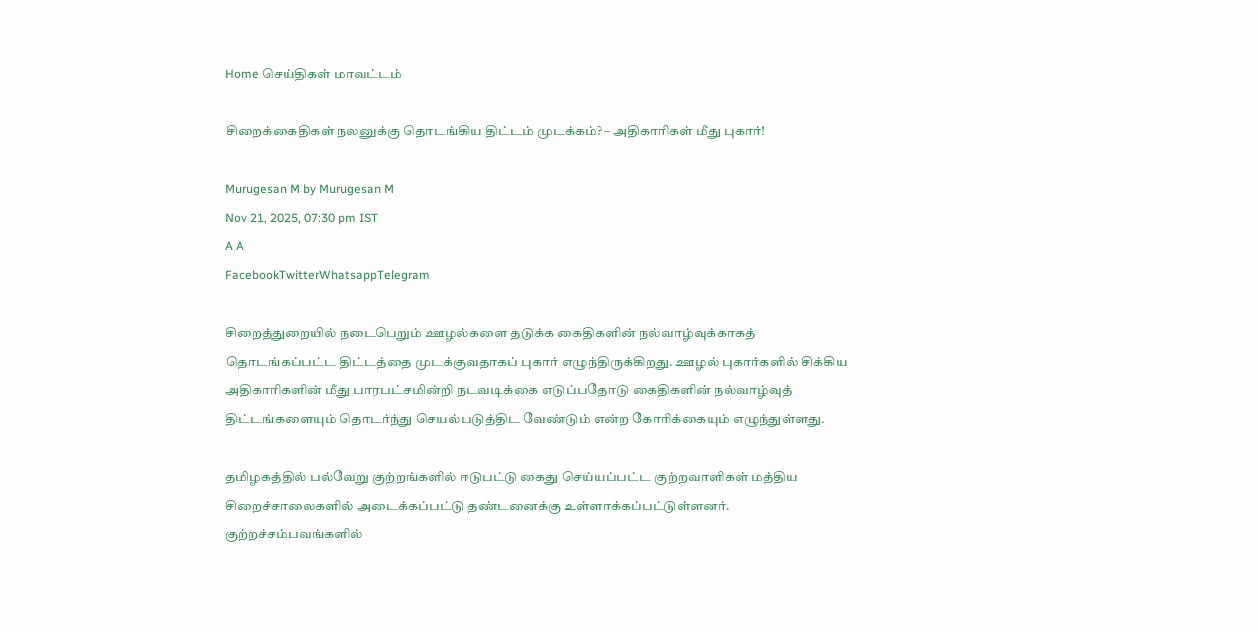Home செய்திகள் மாவட்டம்

சிறைக்கைதிகள் நலனுக்கு தொடங்கிய திட்டம் முடக்கம்? – அதிகாரிகள் மீது புகார்!

Murugesan M by Murugesan M
Nov 21, 2025, 07:30 pm IST
A A
FacebookTwitterWhatsappTelegram

சிறைத்துறையில் நடைபெறும் ஊழல்களை தடுக்க கைதிகளின் நல்வாழ்வுக்காகத் தொடங்கப்பட்ட திட்டத்தை முடக்குவதாகப் புகார் எழுந்திருக்கிறது. ஊழல் புகார்களில் சிக்கிய அதிகாரிகளின் மீது பாரபட்சமின்றி நடவடிக்கை எடுப்பதோடு கைதிகளின் நல்வாழ்வுத் திட்டங்களையும் தொடர்ந்து செயல்படுத்திட வேண்டும் என்ற கோரிக்கையும் எழுந்துள்ளது.

தமிழகத்தில் பல்வேறு குற்றங்களில் ஈடுபட்டு கைது செய்யப்பட்ட குற்றவாளிகள் மத்திய சிறைச்சாலைகளில் அடைக்கப்பட்டு தண்டனைக்கு உள்ளாக்கப்பட்டுள்ளனர். குற்றச்சம்பவங்களில்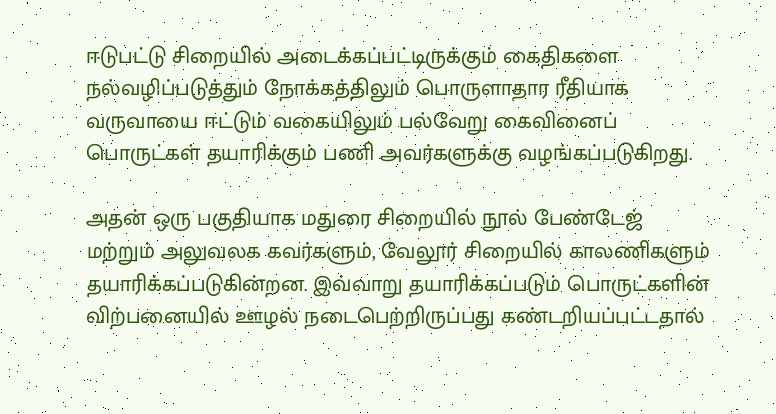ஈடுபட்டு சிறையில் அடைக்கப்பட்டிருக்கும் கைதிகளை நல்வழிப்படுத்தும் நோக்கத்திலும் பொருளாதார ரீதியாக வருவாயை ஈட்டும் வகையிலும் பல்வேறு கைவினைப் பொருட்கள் தயாரிக்கும் பணி அவர்களுக்கு வழங்கப்படுகிறது.

அதன் ஒரு பகுதியாக மதுரை சிறையில் நூல் பேண்டேஜ் மற்றும் அலுவலக கவர்களும், வேலூர் சிறையில் காலணிகளும் தயாரிக்கப்படுகின்றன. இவ்வாறு தயாரிக்கப்படும் பொருட்களின் விற்பனையில் ஊழல் நடைபெற்றிருப்பது கண்டறியப்பட்டதால்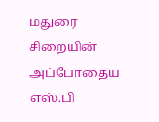மதுரை சிறையின் அப்போதைய எஸ்.பி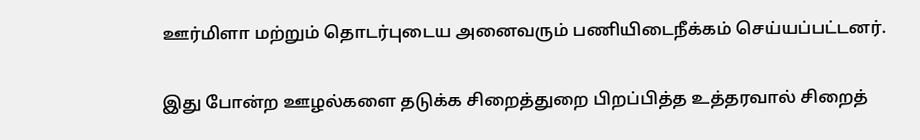ஊர்மிளா மற்றும் தொடர்புடைய அனைவரும் பணியிடைநீக்கம் செய்யப்பட்டனர்.

இது போன்ற ஊழல்களை தடுக்க சிறைத்துறை பிறப்பித்த உத்தரவால் சிறைத்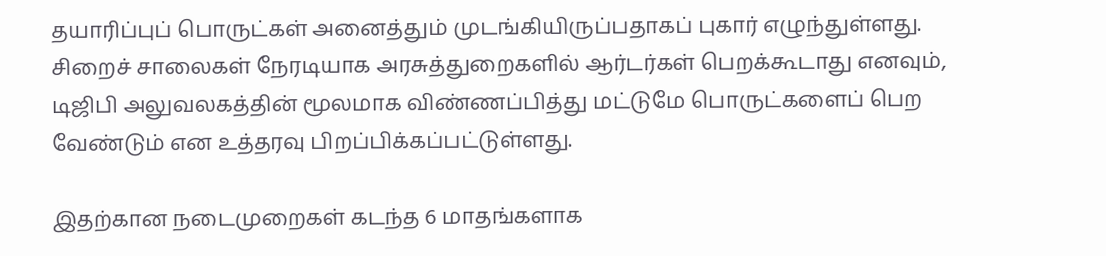தயாரிப்புப் பொருட்கள் அனைத்தும் முடங்கியிருப்பதாகப் புகார் எழுந்துள்ளது. சிறைச் சாலைகள் நேரடியாக அரசுத்துறைகளில் ஆர்டர்கள் பெறக்கூடாது எனவும், டிஜிபி அலுவலகத்தின் மூலமாக விண்ணப்பித்து மட்டுமே பொருட்களைப் பெற வேண்டும் என உத்தரவு பிறப்பிக்கப்பட்டுள்ளது.

இதற்கான நடைமுறைகள் கடந்த 6 மாதங்களாக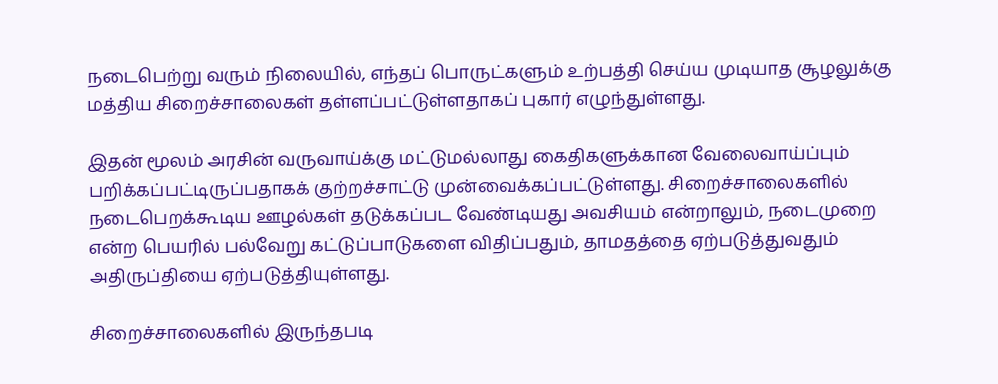நடைபெற்று வரும் நிலையில், எந்தப் பொருட்களும் உற்பத்தி செய்ய முடியாத சூழலுக்கு மத்திய சிறைச்சாலைகள் தள்ளப்பட்டுள்ளதாகப் புகார் எழுந்துள்ளது.

இதன் மூலம் அரசின் வருவாய்க்கு மட்டுமல்லாது கைதிகளுக்கான வேலைவாய்ப்பும் பறிக்கப்பட்டிருப்பதாகக் குற்றச்சாட்டு முன்வைக்கப்பட்டுள்ளது. சிறைச்சாலைகளில் நடைபெறக்கூடிய ஊழல்கள் தடுக்கப்பட வேண்டியது அவசியம் என்றாலும், நடைமுறை என்ற பெயரில் பல்வேறு கட்டுப்பாடுகளை விதிப்பதும், தாமதத்தை ஏற்படுத்துவதும் அதிருப்தியை ஏற்படுத்தியுள்ளது.

சிறைச்சாலைகளில் இருந்தபடி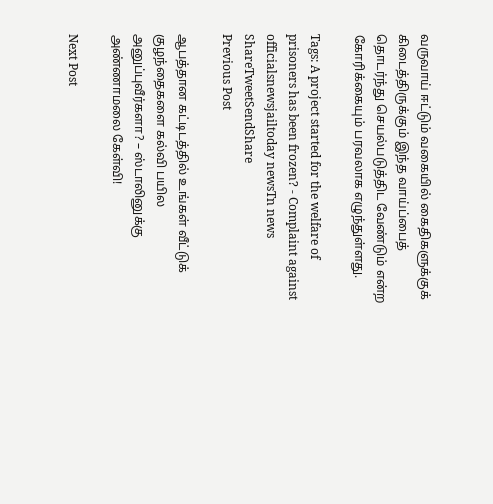வருவாய் ஈட்டும் வகையில் கைதிகளுக்குக் கிடைத்திருக்கும் இந்த வாய்ப்பைத் தொடர்ந்து செயல்படுத்திட வேண்டும் என்ற கோரிக்கையும் பரவலாக எழுந்துள்ளது.

Tags: A project started for the welfare of prisoners has been frozen? - Complaint against officialsnewsjailtoday newsTn news
ShareTweetSendShare
Previous Post

ஆபத்தான கட்டிடத்தில் உங்கள் வீட்டுக் குழந்தைகளை கல்வி பயில அனுப்புவீர்களா? – ஸ்டாலினுக்கு அண்ணாமலை கேள்வி!

Next Post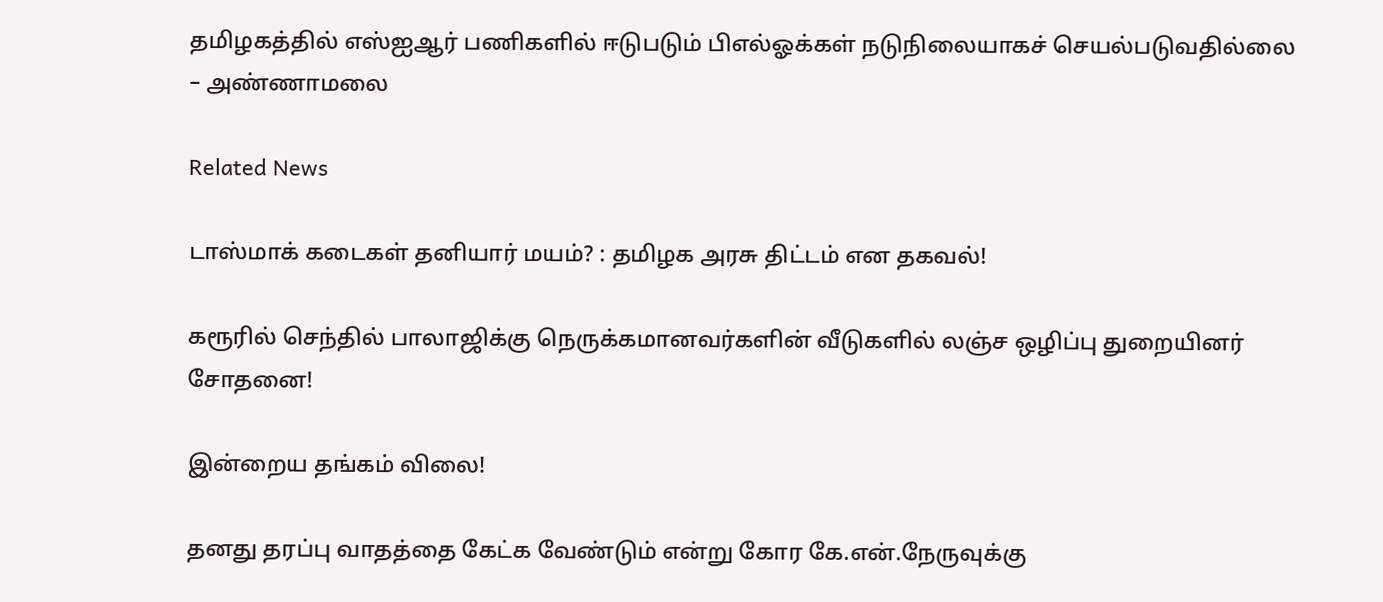தமிழகத்தில் எஸ்ஐஆர் பணிகளில் ஈடுபடும் பிஎல்ஓக்கள் நடுநிலையாகச் செயல்படுவதில்லை – அண்ணாமலை

Related News

டாஸ்மாக் கடைகள் தனியார் மயம்? : தமிழக அரசு திட்டம் என தகவல்!

கரூரில் செந்தில் பாலாஜிக்கு நெருக்கமானவர்களின் வீடுகளில் லஞ்ச ஒழிப்பு துறையினர் சோதனை!

இன்றைய தங்கம் விலை!

தனது தரப்பு வாதத்தை கேட்க வேண்டும் என்று கோர கே.என்.நேருவுக்கு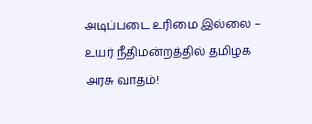அடிப்படை உரிமை இல்லை – உயர் நீதிமன்றத்தில் தமிழக அரசு வாதம்!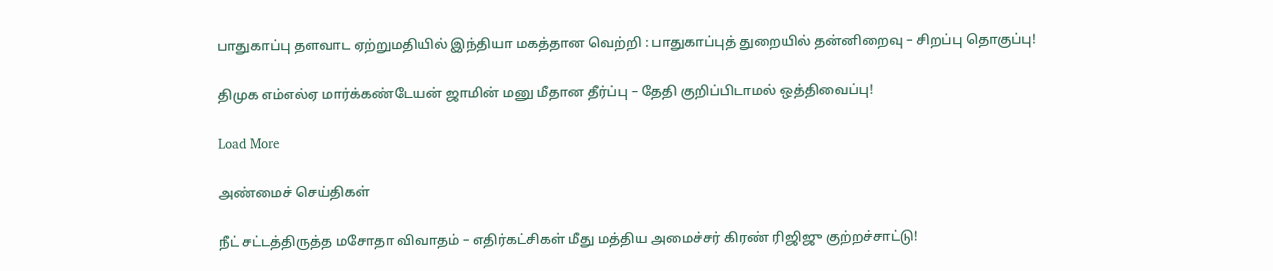பாதுகாப்பு தளவாட ஏற்றுமதியில் இந்தியா மகத்தான வெற்றி : பாதுகாப்புத் துறையில் தன்னிறைவு – சிறப்பு தொகுப்பு!

திமுக எம்எல்ஏ மார்க்கண்டேயன் ஜாமின் மனு மீதான தீர்ப்பு – தேதி குறிப்பிடாமல் ஒத்திவைப்பு!

Load More

அண்மைச் செய்திகள்

நீட் சட்டத்திருத்த மசோதா விவாதம் – எதிர்கட்சிகள் மீது மத்திய அமைச்சர் கிரண் ரிஜிஜு குற்றச்சாட்டு!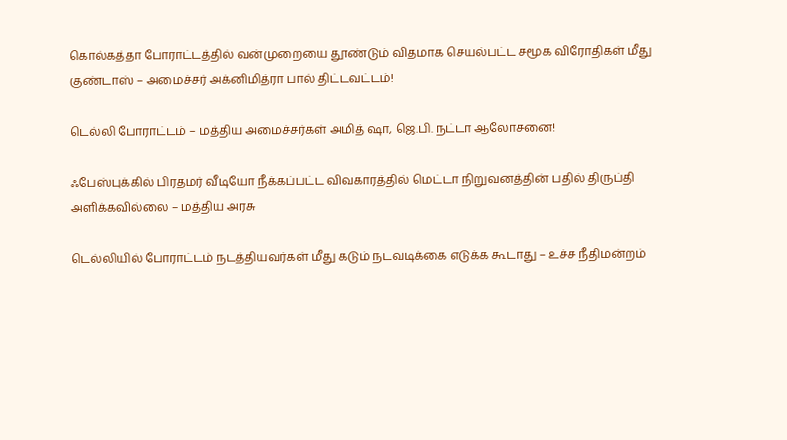கொல்கத்தா போராட்டத்தில் வன்முறையை தூண்டும் விதமாக செயல்பட்ட சமூக விரோதிகள் மீது குண்டாஸ் – அமைச்சர் அக்னிமித்ரா பால் திட்டவட்டம்!

டெல்லி போராட்டம் – மத்திய அமைச்சர்கள் அமித் ஷா, ஜெ.பி. நட்டா ஆலோசனை!

ஃபேஸ்புக்கில் பிரதமர் வீடியோ நீக்கப்பட்ட விவகாரத்தில் மெட்டா நிறுவனத்தின் பதில் திருப்தி அளிக்கவில்லை – மத்திய அரசு

டெல்லியில் போராட்டம் நடத்தியவர்கள் மீது கடும் நடவடிக்கை எடுக்க கூடாது – உச்ச நீதிமன்றம்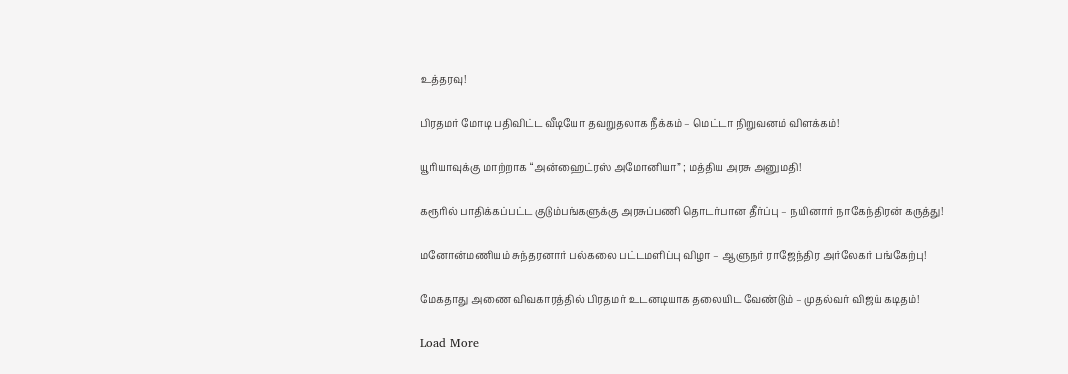உத்தரவு!

பிரதமர் மோடி பதிவிட்ட வீடியோ தவறுதலாக நீக்கம் – மெட்டா நிறுவனம் விளக்கம்!

யூரியாவுக்கு மாற்றாக “அன்ஹைட்ரஸ் அமோனியா” ; மத்திய அரசு அனுமதி!

கரூரில் பாதிக்கப்பட்ட குடும்பங்களுக்கு அரசுப்பணி தொடர்பான தீர்ப்பு – நயினார் நாகேந்திரன் கருத்து!

மனோன்மணியம் சுந்தரனார் பல்கலை பட்டமளிப்பு விழா – ஆளுநர் ராஜேந்திர அர்லேகர் பங்கேற்பு!

மேகதாது அணை விவகாரத்தில் பிரதமர் உடனடியாக தலையிட வேண்டும் – முதல்வர் விஜய் கடிதம்!

Load More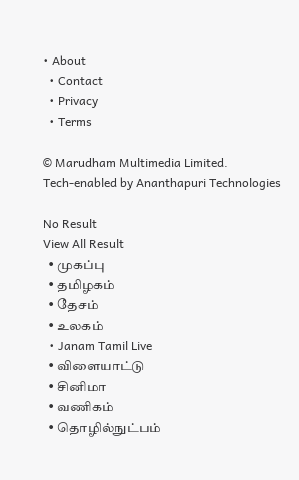• About
  • Contact
  • Privacy
  • Terms

© Marudham Multimedia Limited.
Tech-enabled by Ananthapuri Technologies

No Result
View All Result
  • முகப்பு
  • தமிழகம்
  • தேசம்
  • உலகம்
  • Janam Tamil Live
  • விளையாட்டு
  • சினிமா
  • வணிகம்
  • தொழில்நுட்பம்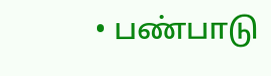• பண்பாடு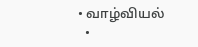• வாழ்வியல்
  •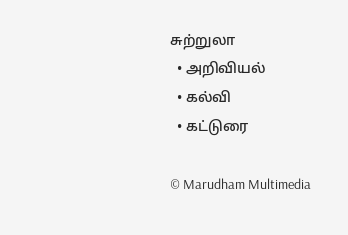சுற்றுலா
  • அறிவியல்
  • கல்வி
  • கட்டுரை

© Marudham Multimedia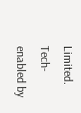Limited.
Tech-enabled by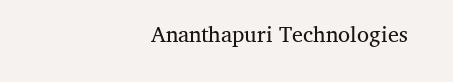Ananthapuri Technologies